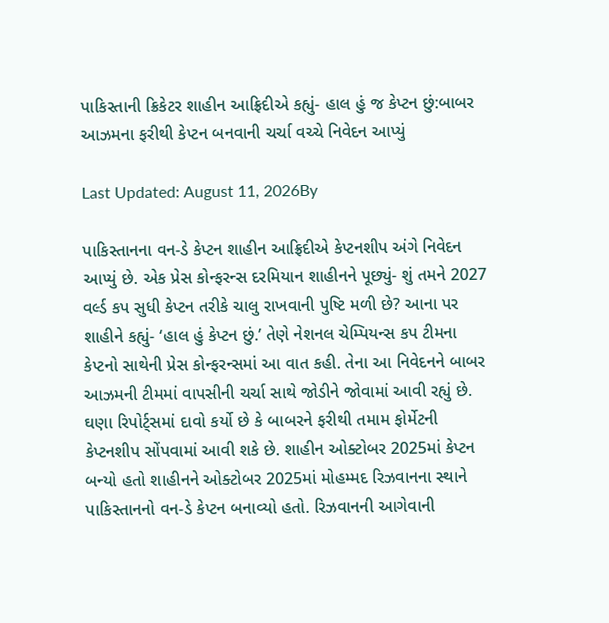પાકિસ્તાની ક્રિકેટર શાહીન આફ્રિદીએ કહ્યું- હાલ હું જ કેપ્ટન છું:બાબર આઝમના ફરીથી કેપ્ટન બનવાની ચર્ચા વચ્ચે નિવેદન આપ્યું

Last Updated: August 11, 2026By

પાકિસ્તાનના વન-ડે કેપ્ટન શાહીન આફ્રિદીએ કેપ્ટનશીપ અંગે નિવેદન આપ્યું છે. એક પ્રેસ કોન્ફરન્સ દરમિયાન શાહીનને પૂછ્યું- શું તમને 2027 વર્લ્ડ કપ સુધી કેપ્ટન તરીકે ચાલુ રાખવાની પુષ્ટિ મળી છે? આના પર શાહીને કહ્યું- ‘હાલ હું કેપ્ટન છું.’ તેણે નેશનલ ચેમ્પિયન્સ કપ ટીમના કેપ્ટનો સાથેની પ્રેસ કોન્ફરન્સમાં આ વાત કહી. તેના આ નિવેદનને બાબર આઝમની ટીમમાં વાપસીની ચર્ચા સાથે જોડીને જોવામાં આવી રહ્યું છે. ઘણા રિપોર્ટ્સમાં દાવો કર્યો છે કે બાબરને ફરીથી તમામ ફોર્મેટની કેપ્ટનશીપ સોંપવામાં આવી શકે છે. શાહીન ઓક્ટોબર 2025માં કેપ્ટન બન્યો હતો શાહીનને ઓક્ટોબર 2025માં મોહમ્મદ રિઝવાનના સ્થાને પાકિસ્તાનનો વન-ડે કેપ્ટન બનાવ્યો હતો. રિઝવાનની આગેવાની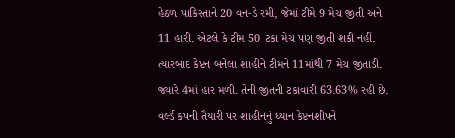હેઠળ પાકિસ્તાને 20 વન-ડે રમી, જેમાં ટીમે 9 મેચ જીતી અને 11 હારી. એટલે કે ટીમ 50 ટકા મેચ પણ જીતી શકી નહીં. ત્યારબાદ કેપ્ટન બનેલા શાહીને ટીમને 11માંથી 7 મેચ જીતાડી. જ્યારે 4માં હાર મળી. તેની જીતની ટકાવારી 63.63% રહી છે. વર્લ્ડ કપની તૈયારી પર શાહીનનું ધ્યાન કેપ્ટનશીપને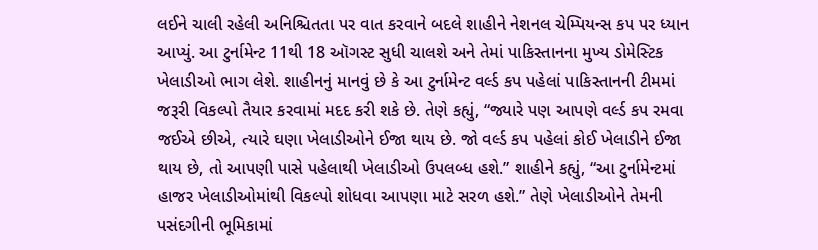લઈને ચાલી રહેલી અનિશ્ચિતતા પર વાત કરવાને બદલે શાહીને નેશનલ ચેમ્પિયન્સ કપ પર ધ્યાન આપ્યું. આ ટુર્નામેન્ટ 11થી 18 ઑગસ્ટ સુધી ચાલશે અને તેમાં પાકિસ્તાનના મુખ્ય ડોમેસ્ટિક ખેલાડીઓ ભાગ લેશે. શાહીનનું માનવું છે કે આ ટુર્નામેન્ટ વર્લ્ડ કપ પહેલાં પાકિસ્તાનની ટીમમાં જરૂરી વિકલ્પો તૈયાર કરવામાં મદદ કરી શકે છે. તેણે કહ્યું, “જ્યારે પણ આપણે વર્લ્ડ કપ રમવા જઈએ છીએ, ત્યારે ઘણા ખેલાડીઓને ઈજા થાય છે. જો વર્લ્ડ કપ પહેલાં કોઈ ખેલાડીને ઈજા થાય છે, તો આપણી પાસે પહેલાથી ખેલાડીઓ ઉપલબ્ધ હશે.” શાહીને કહ્યું, “આ ટુર્નામેન્ટમાં હાજર ખેલાડીઓમાંથી વિકલ્પો શોધવા આપણા માટે સરળ હશે.” તેણે ખેલાડીઓને તેમની પસંદગીની ભૂમિકામાં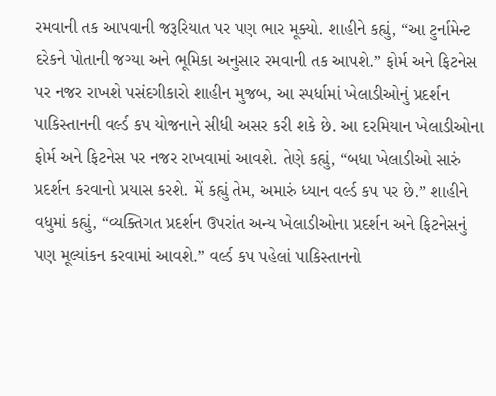રમવાની તક આપવાની જરૂરિયાત પર પણ ભાર મૂક્યો. શાહીને કહ્યું, “આ ટુર્નામેન્ટ દરેકને પોતાની જગ્યા અને ભૂમિકા અનુસાર રમવાની તક આપશે.” ફોર્મ અને ફિટનેસ પર નજર રાખશે પસંદગીકારો શાહીન મુજબ, આ સ્પર્ધામાં ખેલાડીઓનું પ્રદર્શન પાકિસ્તાનની વર્લ્ડ કપ યોજનાને સીધી અસર કરી શકે છે. આ દરમિયાન ખેલાડીઓના ફોર્મ અને ફિટનેસ પર નજર રાખવામાં આવશે. તેણે કહ્યું, “બધા ખેલાડીઓ સારું પ્રદર્શન કરવાનો પ્રયાસ કરશે. મેં કહ્યું તેમ, અમારું ધ્યાન વર્લ્ડ કપ પર છે.” શાહીને વધુમાં કહ્યું, “વ્યક્તિગત પ્રદર્શન ઉપરાંત અન્ય ખેલાડીઓના પ્રદર્શન અને ફિટનેસનું પણ મૂલ્યાંકન કરવામાં આવશે.” વર્લ્ડ કપ પહેલાં પાકિસ્તાનનો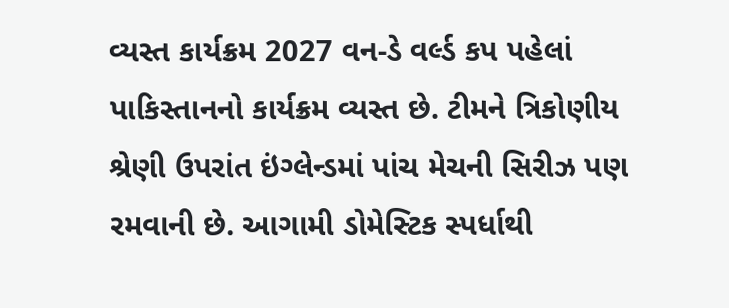વ્યસ્ત કાર્યક્રમ 2027 વન-ડે વર્લ્ડ કપ પહેલાં પાકિસ્તાનનો કાર્યક્રમ વ્યસ્ત છે. ટીમને ત્રિકોણીય શ્રેણી ઉપરાંત ઇંગ્લેન્ડમાં પાંચ મેચની સિરીઝ પણ રમવાની છે. આગામી ડોમેસ્ટિક સ્પર્ધાથી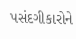પસંદગીકારોને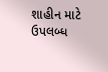શાહીન માટે ઉપલબ્ધ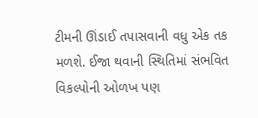ટીમની ઊંડાઈ તપાસવાની વધુ એક તક મળશે. ઈજા થવાની સ્થિતિમાં સંભવિત વિકલ્પોની ઓળખ પણ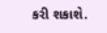કરી શકાશે.